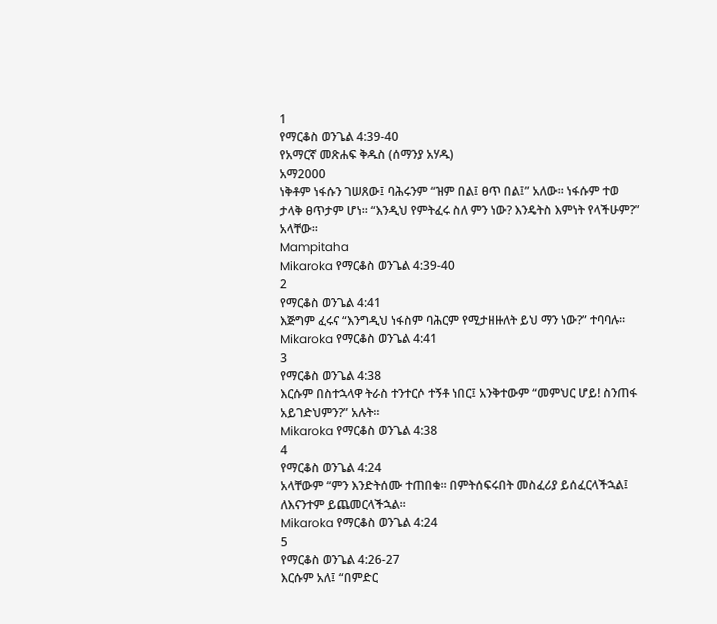1
የማርቆስ ወንጌል 4:39-40
የአማርኛ መጽሐፍ ቅዱስ (ሰማንያ አሃዱ)
አማ2000
ነቅቶም ነፋሱን ገሠጸው፤ ባሕሩንም “ዝም በል፤ ፀጥ በል፤” አለው። ነፋሱም ተወ ታላቅ ፀጥታም ሆነ። “እንዲህ የምትፈሩ ስለ ምን ነው? እንዴትስ እምነት የላችሁም?” አላቸው።
Mampitaha
Mikaroka የማርቆስ ወንጌል 4:39-40
2
የማርቆስ ወንጌል 4:41
እጅግም ፈሩና “እንግዲህ ነፋስም ባሕርም የሚታዘዙለት ይህ ማን ነው?” ተባባሉ።
Mikaroka የማርቆስ ወንጌል 4:41
3
የማርቆስ ወንጌል 4:38
እርሱም በስተኋላዋ ትራስ ተንተርሶ ተኝቶ ነበር፤ አንቅተውም “መምህር ሆይ! ስንጠፋ አይገድህምን?” አሉት።
Mikaroka የማርቆስ ወንጌል 4:38
4
የማርቆስ ወንጌል 4:24
አላቸውም “ምን እንድትሰሙ ተጠበቁ። በምትሰፍሩበት መስፈሪያ ይሰፈርላችኋል፤ ለእናንተም ይጨመርላችኋል።
Mikaroka የማርቆስ ወንጌል 4:24
5
የማርቆስ ወንጌል 4:26-27
እርሱም አለ፤ “በምድር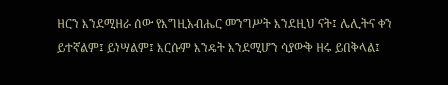ዘርን እንደሚዘራ ሰው የእግዚአብሔር መንግሥት እንደዚህ ናት፤ ሌሊትና ቀን ይተኛልም፤ ይነሣልም፤ እርሱም እንዴት እንደሚሆን ሳያውቅ ዘሩ ይበቅላል፤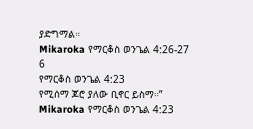ያድግማል።
Mikaroka የማርቆስ ወንጌል 4:26-27
6
የማርቆስ ወንጌል 4:23
የሚሰማ ጆሮ ያለው ቢኖር ይስማ።”
Mikaroka የማርቆስ ወንጌል 4:23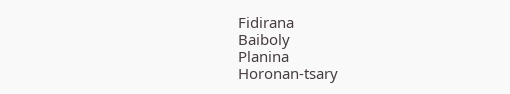Fidirana
Baiboly
Planina
Horonan-tsary